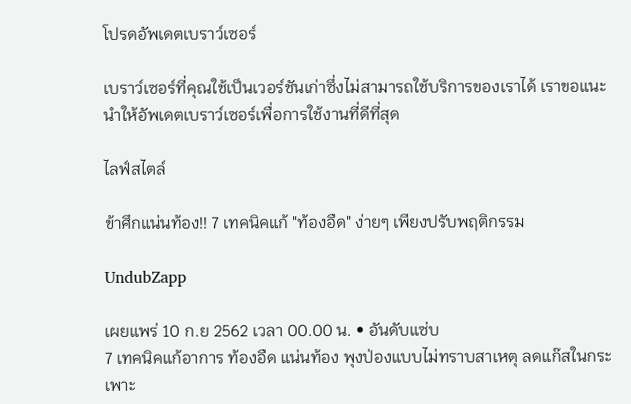โปรดอัพเดตเบราว์เซอร์

เบราว์เซอร์ที่คุณใช้เป็นเวอร์ชันเก่าซึ่งไม่สามารถใช้บริการของเราได้ เราขอแนะนำให้อัพเดตเบราว์เซอร์เพื่อการใช้งานที่ดีที่สุด

ไลฟ์สไตล์

ข้าศึกแน่นท้อง!! 7 เทคนิคแก้ "ท้องอืด" ง่ายๆ เพียงปรับพฤติกรรม

UndubZapp

เผยแพร่ 10 ก.ย 2562 เวลา 00.00 น. • อันดับแซ่บ
7 เทคนิคแก้อาการ ท้องอืด แน่นท้อง พุงป่องแบบไม่ทราบสาเหตุ ลดแก๊สในกระเพาะ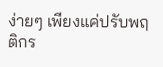ง่ายๆ เพียงแค่ปรับพฤติกร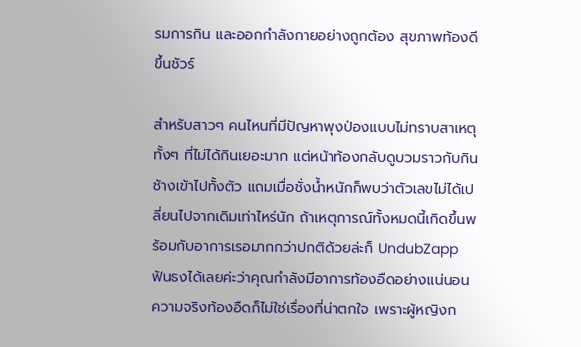รมการกิน และออกกำลังกายอย่างถูกต้อง สุขภาพท้องดีขึ้นชัวร์

สำหรับสาวๆ คนไหนที่มีปัญหาพุงป่องแบบไม่ทราบสาเหตุ ทั้งๆ ที่ไม่ได้กินเยอะมาก แต่หน้าท้องกลับดูบวมราวกับกินช้างเข้าไปทั้งตัว แถมเมื่อชั่งน้ำหนักก็พบว่าตัวเลขไม่ได้เปลี่ยนไปจากเดิมเท่าไหร่นัก ถ้าเหตุการณ์ทั้งหมดนี้เกิดขึ้นพร้อมกับอาการเรอมากกว่าปกติด้วยล่ะก็ UndubZapp ฟันธงได้เลยค่ะว่าคุณกำลังมีอาการท้องอืดอย่างแน่นอน ความจริงท้องอืดก็ไม่ใช่เรื่องที่น่าตกใจ เพราะผู้หญิงก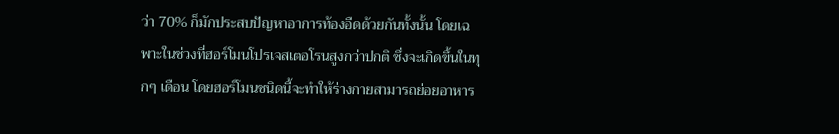ว่า 70% ก็มักประสบปัญหาอาการท้องอืดด้วยกันทั้งนั้น โดยเฉพาะในช่วงที่ฮอร์โมนโปรเจสเตอโรนสูงกว่าปกติ ซึ่งจะเกิดขึ้นในทุกๆ เดือน โดยฮอร์โมนชนิดนี้จะทำให้ร่างกายสามารถย่อยอาหาร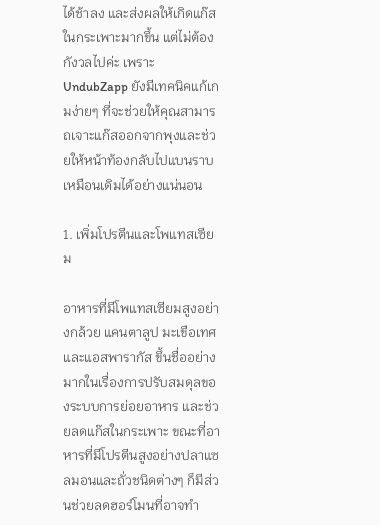ได้ช้าลง และส่งผลให้เกิดแก๊สในกระเพาะมากขึ้น แต่ไม่ต้องกังวลไปค่ะ เพราะ UndubZapp ยังมีเทคนิคแก้เกมง่ายๆ ที่จะช่วยให้คุณสามารถเจาะแก๊สออกจากพุงและช่วยให้หน้าท้องกลับไปแบนราบเหมือนเดิมได้อย่างแน่นอน

1. เพิ่มโปรตีนและโพแทสเซียม

อาหารที่มีโพแทสเซียมสูงอย่างกล้วย แคนตาลูป มะเขือเทศ และแอสพารากัส ขึ้นชื่ออย่างมากในเรื่องการปรับสมดุลของระบบการย่อยอาหาร และช่วยลดแก๊สในกระเพาะ ขณะที่อาหารที่มีโปรตีนสูงอย่างปลาแซลมอนและถั่วชนิดต่างๆ ก็มีส่วนช่วยลดฮอร์โมนที่อาจทำ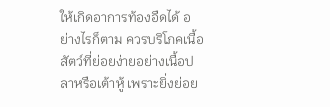ให้เกิดอาการท้องอืดได้ อย่างไรก็ตาม ควรบริโภคเนื้อสัตว์ที่ย่อยง่ายอย่างเนื้อปลาหรือเต้าหู้ เพราะยิ่งย่อย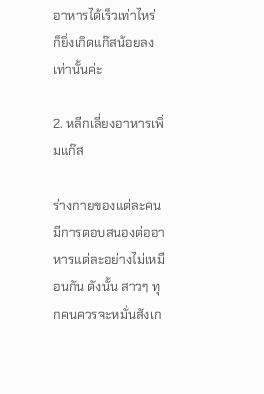อาหารได้เร็วเท่าไหร่ ก็ยิ่งเกิดแก๊สน้อยลงเท่านั้นค่ะ

2. หลีกเลี่ยงอาหารเพิ่มแก๊ส

ร่างกายของแต่ละคนมีการตอบสนองต่ออาหารแต่ละอย่างไม่เหมือนกัน ดังนั้น สาวๆ ทุกคนควรจะหมั่นสังเก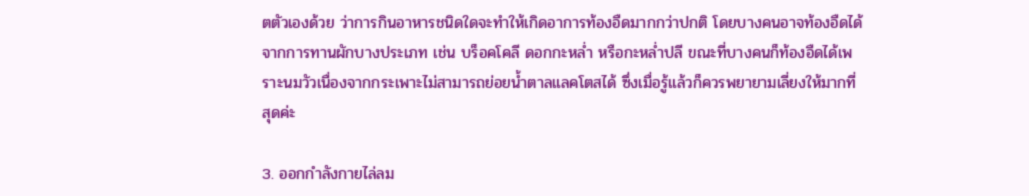ตตัวเองด้วย ว่าการกินอาหารชนิดใดจะทำให้เกิดอาการท้องอืดมากกว่าปกติ โดยบางคนอาจท้องอืดได้จากการทานผักบางประเภท เช่น บร็อคโคลี ดอกกะหล่ำ หรือกะหล่ำปลี ขณะที่บางคนก็ท้องอืดได้เพราะนมวัวเนื่องจากกระเพาะไม่สามารถย่อยน้ำตาลแลคโตสได้ ซึ่งเมื่อรู้แล้วก็ควรพยายามเลี่ยงให้มากที่สุดค่ะ

3. ออกกำลังกายไล่ลม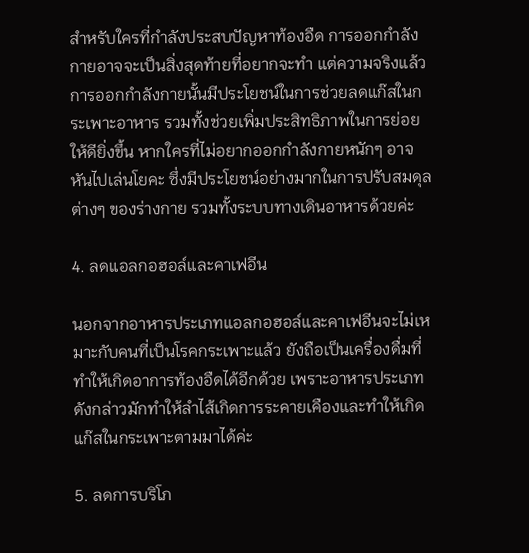สำหรับใครที่กำลังประสบปัญหาท้องอืด การออกกำลังกายอาจจะเป็นสิ่งสุดท้ายที่อยากจะทำ แต่ความจริงแล้วการออกกำลังกายนั้นมีประโยชน์ในการช่วยลดแก๊สในกระเพาะอาหาร รวมทั้งช่วยเพิ่มประสิทธิภาพในการย่อยให้ดียิ่งขึ้น หากใครที่ไม่อยากออกกำลังกายหนักๆ อาจหันไปเล่นโยคะ ซึ่งมีประโยชน์อย่างมากในการปรับสมดุลต่างๆ ของร่างกาย รวมทั้งระบบทางเดินอาหารด้วยค่ะ

4. ลดแอลกอฮอล์และคาเฟอีน

นอกจากอาหารประเภทแอลกอฮอล์และคาเฟอีนจะไม่เหมาะกับคนที่เป็นโรคกระเพาะแล้ว ยังถือเป็นเครื่องดื่มที่ทำให้เกิดอาการท้องอืดได้อีกด้วย เพราะอาหารประเภทดังกล่าวมักทำให้ลำไส้เกิดการระคายเคืองและทำให้เกิดแก๊สในกระเพาะตามมาได้ค่ะ

5. ลดการบริโภ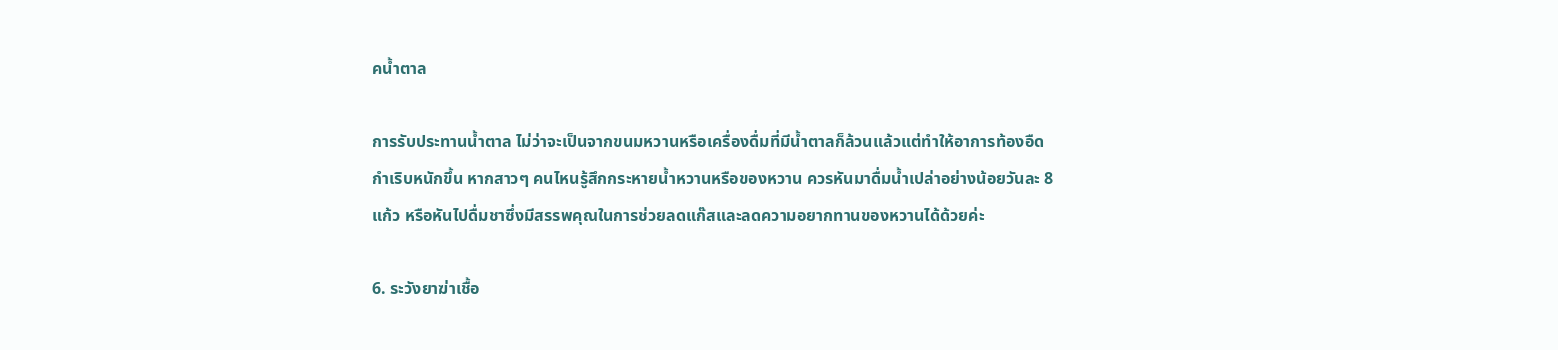คน้ำตาล

การรับประทานน้ำตาล ไม่ว่าจะเป็นจากขนมหวานหรือเครื่องดื่มที่มีน้ำตาลก็ล้วนแล้วแต่ทำให้อาการท้องอืดกำเริบหนักขึ้น หากสาวๆ คนไหนรู้สึกกระหายน้ำหวานหรือของหวาน ควรหันมาดื่มน้ำเปล่าอย่างน้อยวันละ 8 แก้ว หรือหันไปดื่มชาซึ่งมีสรรพคุณในการช่วยลดแก๊สและลดความอยากทานของหวานได้ด้วยค่ะ

6. ระวังยาฆ่าเชื้อ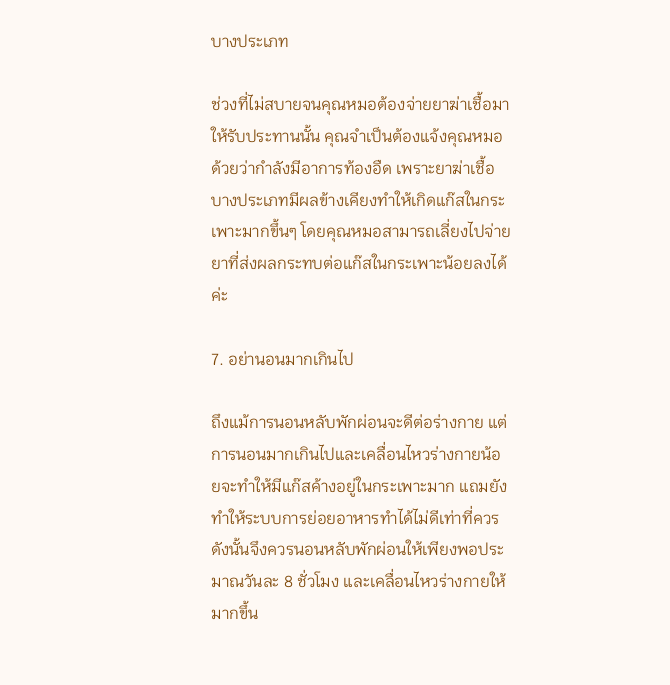บางประเภท

ช่วงที่ไม่สบายจนคุณหมอต้องจ่ายยาฆ่าเชื้อมาให้รับประทานนั้น คุณจำเป็นต้องแจ้งคุณหมอด้วยว่ากำลังมีอาการท้องอืด เพราะยาฆ่าเชื้อบางประเภทมีผลข้างเคียงทำให้เกิดแก๊สในกระเพาะมากขึ้นๆ โดยคุณหมอสามารถเลี่ยงไปจ่ายยาที่ส่งผลกระทบต่อแก๊สในกระเพาะน้อยลงได้ค่ะ

7. อย่านอนมากเกินไป

ถึงแม้การนอนหลับพักผ่อนจะดีต่อร่างกาย แต่การนอนมากเกินไปและเคลื่อนไหวร่างกายน้อยจะทำให้มีแก๊สค้างอยู่ในกระเพาะมาก แถมยังทำให้ระบบการย่อยอาหารทำได้ไม่ดีเท่าที่ควร ดังนั้นจึงควรนอนหลับพักผ่อนให้เพียงพอประมาณวันละ 8 ชั่วโมง และเคลื่อนไหวร่างกายให้มากขึ้น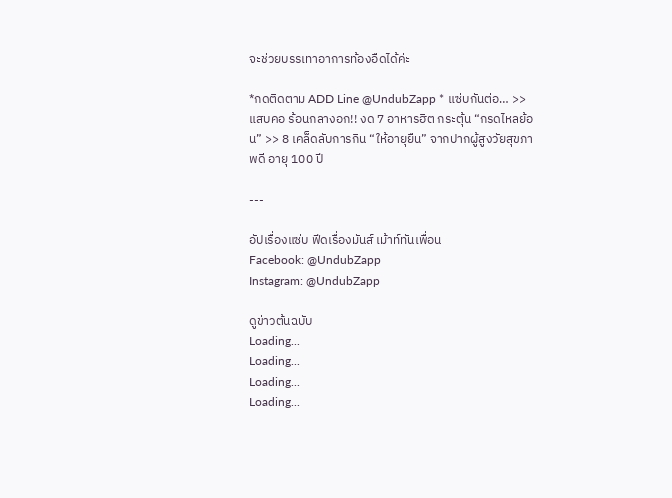จะช่วยบรรเทาอาการท้องอืดได้ค่ะ

*กดติดตาม ADD Line @UndubZapp * แซ่บกันต่อ… >> แสบคอ ร้อนกลางอก!! งด 7 อาหารฮิต กระตุ้น “กรดไหลย้อน” >> 8 เคล็ดลับการกิน “ให้อายุยืน” จากปากผู้สูงวัยสุขภาพดี อายุ 100 ปี

---

อัปเรื่องแซ่บ ฟีดเรื่องมันส์ เม้าท์ทันเพื่อน
Facebook: @UndubZapp
Instagram: @UndubZapp

ดูข่าวต้นฉบับ
Loading...
Loading...
Loading...
Loading...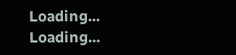Loading...
Loading...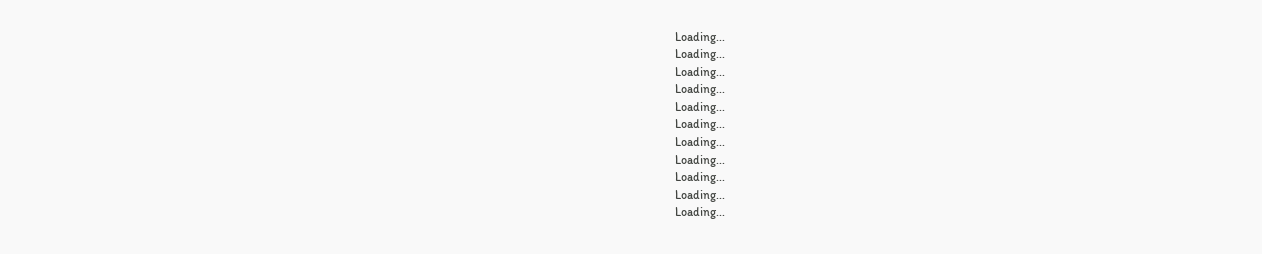Loading...
Loading...
Loading...
Loading...
Loading...
Loading...
Loading...
Loading...
Loading...
Loading...
Loading...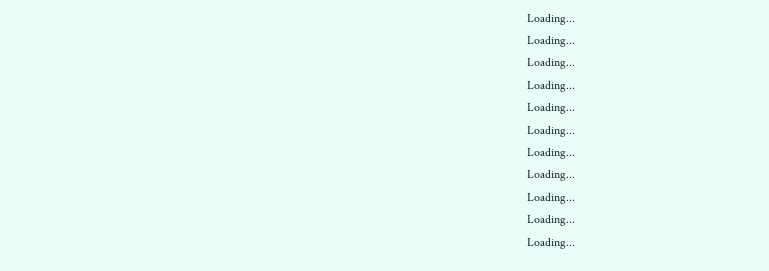Loading...
Loading...
Loading...
Loading...
Loading...
Loading...
Loading...
Loading...
Loading...
Loading...
Loading...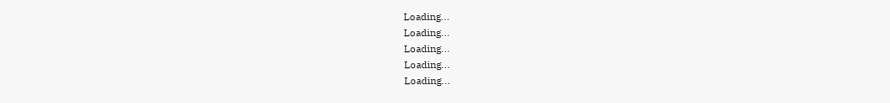Loading...
Loading...
Loading...
Loading...
Loading...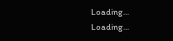Loading...
Loading...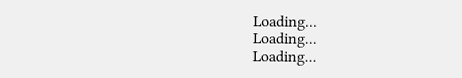Loading...
Loading...
Loading...